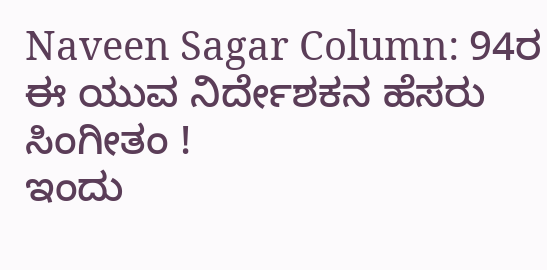Naveen Sagar Column: 94ರ ಈ ಯುವ ನಿರ್ದೇಶಕನ ಹೆಸರು ಸಿಂಗೀತಂ !
ಇಂದು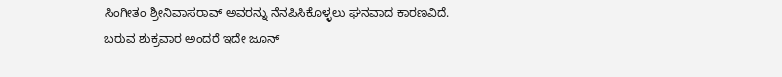ಸಿಂಗೀತಂ ಶ್ರೀನಿವಾಸರಾವ್ ಅವರನ್ನು ನೆನಪಿಸಿಕೊಳ್ಳಲು ಘನವಾದ ಕಾರಣವಿದೆ. ಬರುವ ಶುಕ್ರವಾರ ಅಂದರೆ ಇದೇ ಜೂನ್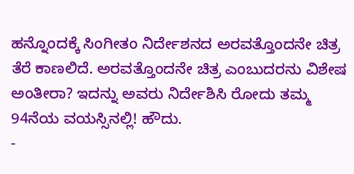ಹನ್ನೊಂದಕ್ಕೆ ಸಿಂಗೀತಂ ನಿರ್ದೇಶನದ ಅರವತ್ತೊಂದನೇ ಚಿತ್ರ ತೆರೆ ಕಾಣಲಿದೆ. ಅರವತ್ತೊಂದನೇ ಚಿತ್ರ ಎಂಬುದರನು ವಿಶೇಷ ಅಂತೀರಾ? ಇದನ್ನು ಅವರು ನಿರ್ದೇಶಿಸಿ ರೋದು ತಮ್ಮ 94ನೆಯ ವಯಸ್ಸಿನಲ್ಲಿ! ಹೌದು.
-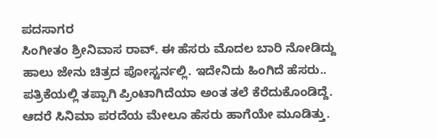ಪದಸಾಗರ
ಸಿಂಗೀತಂ ಶ್ರೀನಿವಾಸ ರಾವ್. ಈ ಹೆಸರು ಮೊದಲ ಬಾರಿ ನೋಡಿದ್ದು ಹಾಲು ಜೇನು ಚಿತ್ರದ ಪೋಸ್ಟರ್ನಲ್ಲಿ. ಇದೇನಿದು ಹಿಂಗಿದೆ ಹೆಸರು.. ಪತ್ರಿಕೆಯಲ್ಲಿ ತಪ್ಪಾಗಿ ಪ್ರಿಂಟಾಗಿದೆಯಾ ಅಂತ ತಲೆ ಕೆರೆದುಕೊಂಡಿದ್ದೆ. ಆದರೆ ಸಿನಿಮಾ ಪರದೆಯ ಮೇಲೂ ಹೆಸರು ಹಾಗೆಯೇ ಮೂಡಿತ್ತು.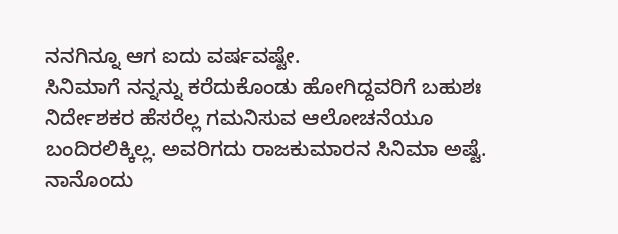ನನಗಿನ್ನೂ ಆಗ ಐದು ವರ್ಷವಷ್ಟೇ.
ಸಿನಿಮಾಗೆ ನನ್ನನ್ನು ಕರೆದುಕೊಂಡು ಹೋಗಿದ್ದವರಿಗೆ ಬಹುಶಃ ನಿರ್ದೇಶಕರ ಹೆಸರೆಲ್ಲ ಗಮನಿಸುವ ಆಲೋಚನೆಯೂ ಬಂದಿರಲಿಕ್ಕಿಲ್ಲ. ಅವರಿಗದು ರಾಜಕುಮಾರನ ಸಿನಿಮಾ ಅಷ್ಟೆ. ನಾನೊಂದು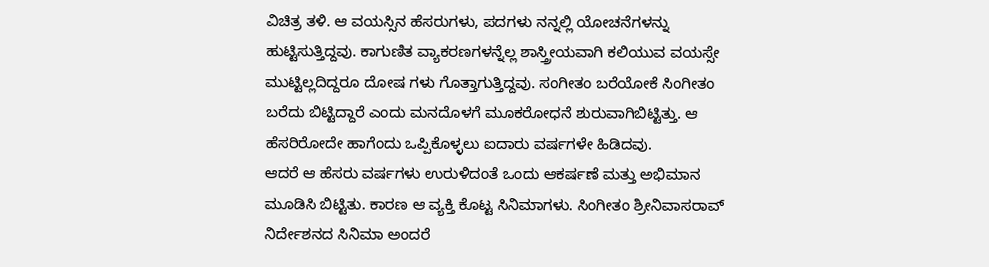ವಿಚಿತ್ರ ತಳಿ. ಆ ವಯಸ್ಸಿನ ಹೆಸರುಗಳು, ಪದಗಳು ನನ್ನಲ್ಲಿ ಯೋಚನೆಗಳನ್ನು ಹುಟ್ಟಿಸುತ್ತಿದ್ದವು. ಕಾಗುಣಿತ ವ್ಯಾಕರಣಗಳನ್ನೆಲ್ಲ ಶಾಸ್ತ್ರೀಯವಾಗಿ ಕಲಿಯುವ ವಯಸ್ಸೇ ಮುಟ್ಟಿಲ್ಲದಿದ್ದರೂ ದೋಷ ಗಳು ಗೊತ್ತಾಗುತ್ತಿದ್ದವು. ಸಂಗೀತಂ ಬರೆಯೋಕೆ ಸಿಂಗೀತಂ ಬರೆದು ಬಿಟ್ಟಿದ್ದಾರೆ ಎಂದು ಮನದೊಳಗೆ ಮೂಕರೋಧನೆ ಶುರುವಾಗಿಬಿಟ್ಟಿತ್ತು. ಆ ಹೆಸರಿರೋದೇ ಹಾಗೆಂದು ಒಪ್ಪಿಕೊಳ್ಳಲು ಐದಾರು ವರ್ಷಗಳೇ ಹಿಡಿದವು.
ಆದರೆ ಆ ಹೆಸರು ವರ್ಷಗಳು ಉರುಳಿದಂತೆ ಒಂದು ಆಕರ್ಷಣೆ ಮತ್ತು ಅಭಿಮಾನ ಮೂಡಿಸಿ ಬಿಟ್ಟಿತು. ಕಾರಣ ಆ ವ್ಯಕ್ತಿ ಕೊಟ್ಟ ಸಿನಿಮಾಗಳು. ಸಿಂಗೀತಂ ಶ್ರೀನಿವಾಸರಾವ್ ನಿರ್ದೇಶನದ ಸಿನಿಮಾ ಅಂದರೆ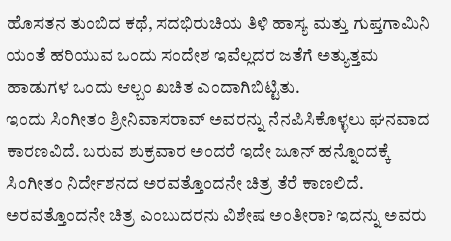ಹೊಸತನ ತುಂಬಿದ ಕಥೆ, ಸದಭಿರುಚಿಯ ತಿಳಿ ಹಾಸ್ಯ ಮತ್ತು ಗುಪ್ತಗಾಮಿನಿ ಯಂತೆ ಹರಿಯುವ ಒಂದು ಸಂದೇಶ ಇವೆಲ್ಲದರ ಜತೆಗೆ ಅತ್ಯುತ್ತಮ ಹಾಡುಗಳ ಒಂದು ಆಲ್ಬಂ ಖಚಿತ ಎಂದಾಗಿಬಿಟ್ಟಿತು.
ಇಂದು ಸಿಂಗೀತಂ ಶ್ರೀನಿವಾಸರಾವ್ ಅವರನ್ನು ನೆನಪಿಸಿಕೊಳ್ಳಲು ಘನವಾದ ಕಾರಣವಿದೆ. ಬರುವ ಶುಕ್ರವಾರ ಅಂದರೆ ಇದೇ ಜೂನ್ ಹನ್ನೊಂದಕ್ಕೆ ಸಿಂಗೀತಂ ನಿರ್ದೇಶನದ ಅರವತ್ತೊಂದನೇ ಚಿತ್ರ ತೆರೆ ಕಾಣಲಿದೆ. ಅರವತ್ತೊಂದನೇ ಚಿತ್ರ ಎಂಬುದರನು ವಿಶೇಷ ಅಂತೀರಾ? ಇದನ್ನು ಅವರು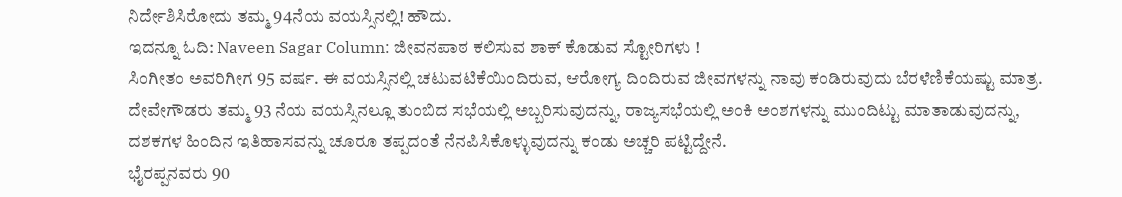ನಿರ್ದೇಶಿಸಿರೋದು ತಮ್ಮ 94ನೆಯ ವಯಸ್ಸಿನಲ್ಲಿ! ಹೌದು.
ಇದನ್ನೂ ಓದಿ: Naveen Sagar Column: ಜೀವನಪಾಠ ಕಲಿಸುವ ಶಾಕ್ ಕೊಡುವ ಸ್ಟೋರಿಗಳು !
ಸಿಂಗೀತಂ ಅವರಿಗೀಗ 95 ವರ್ಷ. ಈ ವಯಸ್ಸಿನಲ್ಲಿ ಚಟುವಟಿಕೆಯಿಂದಿರುವ, ಆರೋಗ್ಯ ದಿಂದಿರುವ ಜೀವಗಳನ್ನು ನಾವು ಕಂಡಿರುವುದು ಬೆರಳೆಣಿಕೆಯಷ್ಟು ಮಾತ್ರ. ದೇವೇಗೌಡರು ತಮ್ಮ 93 ನೆಯ ವಯಸ್ಸಿನಲ್ಲೂ ತುಂಬಿದ ಸಭೆಯಲ್ಲಿ ಅಬ್ಬರಿಸುವುದನ್ನು, ರಾಜ್ಯಸಭೆಯಲ್ಲಿ ಅಂಕಿ ಅಂಶಗಳನ್ನು ಮುಂದಿಟ್ಟು ಮಾತಾಡುವುದನ್ನು, ದಶಕಗಳ ಹಿಂದಿನ ಇತಿಹಾಸವನ್ನು ಚೂರೂ ತಪ್ಪದಂತೆ ನೆನಪಿಸಿಕೊಳ್ಳುವುದನ್ನು ಕಂಡು ಅಚ್ಚರಿ ಪಟ್ಟಿದ್ದೇನೆ.
ಭೈರಪ್ಪನವರು 90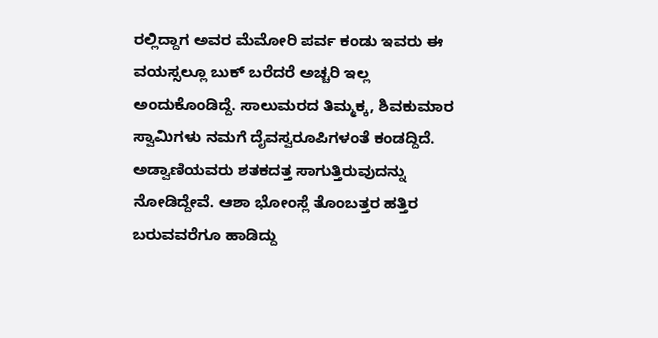ರಲ್ಲಿದ್ದಾಗ ಅವರ ಮೆಮೋರಿ ಪರ್ವ ಕಂಡು ಇವರು ಈ ವಯಸ್ಸಲ್ಲೂ ಬುಕ್ ಬರೆದರೆ ಅಚ್ಚರಿ ಇಲ್ಲ ಅಂದುಕೊಂಡಿದ್ದೆ. ಸಾಲುಮರದ ತಿಮ್ಮಕ್ಕ, ಶಿವಕುಮಾರ ಸ್ವಾಮಿಗಳು ನಮಗೆ ದೈವಸ್ವರೂಪಿಗಳಂತೆ ಕಂಡದ್ದಿದೆ. ಅಡ್ವಾಣಿಯವರು ಶತಕದತ್ತ ಸಾಗುತ್ತಿರುವುದನ್ನು ನೋಡಿದ್ದೇವೆ. ಆಶಾ ಭೋಂಸ್ಲೆ ತೊಂಬತ್ತರ ಹತ್ತಿರ ಬರುವವರೆಗೂ ಹಾಡಿದ್ದು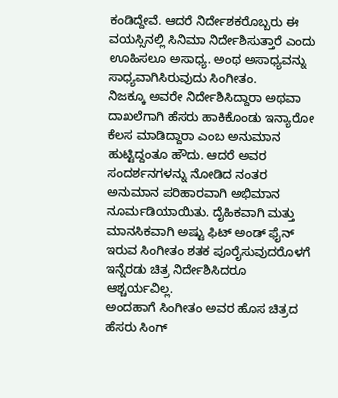ಕಂಡಿದ್ದೇವೆ. ಆದರೆ ನಿರ್ದೇಶಕರೊಬ್ಬರು ಈ ವಯಸ್ಸಿನಲ್ಲಿ ಸಿನಿಮಾ ನಿರ್ದೇಶಿಸುತ್ತಾರೆ ಎಂದು ಊಹಿಸಲೂ ಅಸಾಧ್ಯ. ಅಂಥ ಅಸಾಧ್ಯವನ್ನು ಸಾಧ್ಯವಾಗಿಸಿರುವುದು ಸಿಂಗೀತಂ.
ನಿಜಕ್ಕೂ ಅವರೇ ನಿರ್ದೇಶಿಸಿದ್ದಾರಾ ಅಥವಾ ದಾಖಲೆಗಾಗಿ ಹೆಸರು ಹಾಕಿಕೊಂಡು ಇನ್ಯಾರೋ ಕೆಲಸ ಮಾಡಿದ್ದಾರಾ ಎಂಬ ಅನುಮಾನ ಹುಟ್ಟಿದ್ದಂತೂ ಹೌದು. ಆದರೆ ಅವರ ಸಂದರ್ಶನಗಳನ್ನು ನೋಡಿದ ನಂತರ ಅನುಮಾನ ಪರಿಹಾರವಾಗಿ ಅಭಿಮಾನ ನೂರ್ಮಡಿಯಾಯಿತು. ದೈಹಿಕವಾಗಿ ಮತ್ತು ಮಾನಸಿಕವಾಗಿ ಅಷ್ಟು ಫಿಟ್ ಅಂಡ್ ಫೈನ್ ಇರುವ ಸಿಂಗೀತಂ ಶತಕ ಪೂರೈಸುವುದರೊಳಗೆ ಇನ್ನೆರಡು ಚಿತ್ರ ನಿರ್ದೇಶಿಸಿದರೂ ಆಶ್ಚರ್ಯವಿಲ್ಲ.
ಅಂದಹಾಗೆ ಸಿಂಗೀತಂ ಅವರ ಹೊಸ ಚಿತ್ರದ ಹೆಸರು ಸಿಂಗ್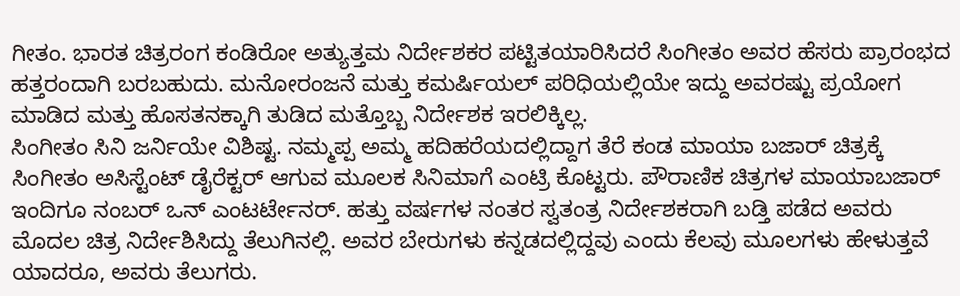ಗೀತಂ. ಭಾರತ ಚಿತ್ರರಂಗ ಕಂಡಿರೋ ಅತ್ಯುತ್ತಮ ನಿರ್ದೇಶಕರ ಪಟ್ಟಿತಯಾರಿಸಿದರೆ ಸಿಂಗೀತಂ ಅವರ ಹೆಸರು ಪ್ರಾರಂಭದ ಹತ್ತರಂದಾಗಿ ಬರಬಹುದು. ಮನೋರಂಜನೆ ಮತ್ತು ಕಮರ್ಷಿಯಲ್ ಪರಿಧಿಯಲ್ಲಿಯೇ ಇದ್ದು ಅವರಷ್ಟು ಪ್ರಯೋಗ ಮಾಡಿದ ಮತ್ತು ಹೊಸತನಕ್ಕಾಗಿ ತುಡಿದ ಮತ್ತೊಬ್ಬ ನಿರ್ದೇಶಕ ಇರಲಿಕ್ಕಿಲ್ಲ.
ಸಿಂಗೀತಂ ಸಿನಿ ಜರ್ನಿಯೇ ವಿಶಿಷ್ಟ. ನಮ್ಮಪ್ಪ ಅಮ್ಮ ಹದಿಹರೆಯದಲ್ಲಿದ್ದಾಗ ತೆರೆ ಕಂಡ ಮಾಯಾ ಬಜಾರ್ ಚಿತ್ರಕ್ಕೆ ಸಿಂಗೀತಂ ಅಸಿಸ್ಟೆಂಟ್ ಡೈರೆಕ್ಟರ್ ಆಗುವ ಮೂಲಕ ಸಿನಿಮಾಗೆ ಎಂಟ್ರಿ ಕೊಟ್ಟರು. ಪೌರಾಣಿಕ ಚಿತ್ರಗಳ ಮಾಯಾಬಜಾರ್ ಇಂದಿಗೂ ನಂಬರ್ ಒನ್ ಎಂಟರ್ಟೇನರ್. ಹತ್ತು ವರ್ಷಗಳ ನಂತರ ಸ್ವತಂತ್ರ ನಿರ್ದೇಶಕರಾಗಿ ಬಡ್ತಿ ಪಡೆದ ಅವರು ಮೊದಲ ಚಿತ್ರ ನಿರ್ದೇಶಿಸಿದ್ದು ತೆಲುಗಿನಲ್ಲಿ. ಅವರ ಬೇರುಗಳು ಕನ್ನಡದಲ್ಲಿದ್ದವು ಎಂದು ಕೆಲವು ಮೂಲಗಳು ಹೇಳುತ್ತವೆ ಯಾದರೂ, ಅವರು ತೆಲುಗರು.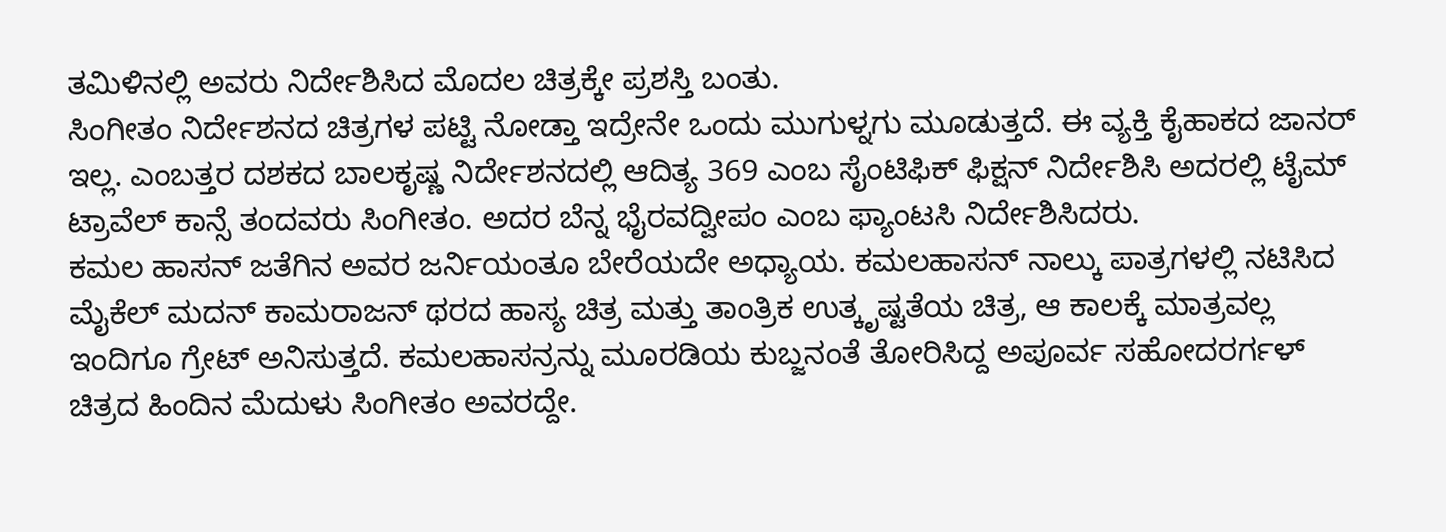ತಮಿಳಿನಲ್ಲಿ ಅವರು ನಿರ್ದೇಶಿಸಿದ ಮೊದಲ ಚಿತ್ರಕ್ಕೇ ಪ್ರಶಸ್ತಿ ಬಂತು.
ಸಿಂಗೀತಂ ನಿರ್ದೇಶನದ ಚಿತ್ರಗಳ ಪಟ್ಟಿ ನೋಡ್ತಾ ಇದ್ರೇನೇ ಒಂದು ಮುಗುಳ್ನಗು ಮೂಡುತ್ತದೆ. ಈ ವ್ಯಕ್ತಿ ಕೈಹಾಕದ ಜಾನರ್ ಇಲ್ಲ. ಎಂಬತ್ತರ ದಶಕದ ಬಾಲಕೃಷ್ಣ ನಿರ್ದೇಶನದಲ್ಲಿ ಆದಿತ್ಯ 369 ಎಂಬ ಸೈಂಟಿಫಿಕ್ ಫಿಕ್ಷನ್ ನಿರ್ದೇಶಿಸಿ ಅದರಲ್ಲಿ ಟೈಮ್ ಟ್ರಾವೆಲ್ ಕಾನ್ಸೆ ತಂದವರು ಸಿಂಗೀತಂ. ಅದರ ಬೆನ್ನ ಭೈರವದ್ವೀಪಂ ಎಂಬ ಫ್ಯಾಂಟಸಿ ನಿರ್ದೇಶಿಸಿದರು.
ಕಮಲ ಹಾಸನ್ ಜತೆಗಿನ ಅವರ ಜರ್ನಿಯಂತೂ ಬೇರೆಯದೇ ಅಧ್ಯಾಯ. ಕಮಲಹಾಸನ್ ನಾಲ್ಕು ಪಾತ್ರಗಳಲ್ಲಿ ನಟಿಸಿದ ಮೈಕೆಲ್ ಮದನ್ ಕಾಮರಾಜನ್ ಥರದ ಹಾಸ್ಯ ಚಿತ್ರ ಮತ್ತು ತಾಂತ್ರಿಕ ಉತ್ಕೃಷ್ಟತೆಯ ಚಿತ್ರ, ಆ ಕಾಲಕ್ಕೆ ಮಾತ್ರವಲ್ಲ ಇಂದಿಗೂ ಗ್ರೇಟ್ ಅನಿಸುತ್ತದೆ. ಕಮಲಹಾಸನ್ರನ್ನು ಮೂರಡಿಯ ಕುಬ್ಜನಂತೆ ತೋರಿಸಿದ್ದ ಅಪೂರ್ವ ಸಹೋದರರ್ಗಳ್ ಚಿತ್ರದ ಹಿಂದಿನ ಮೆದುಳು ಸಿಂಗೀತಂ ಅವರದ್ದೇ.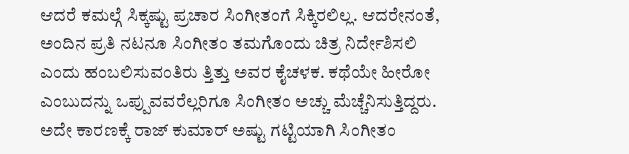ಆದರೆ ಕಮಲ್ಗೆ ಸಿಕ್ಕಷ್ಟು ಪ್ರಚಾರ ಸಿಂಗೀತಂಗೆ ಸಿಕ್ಕಿರಲಿಲ್ಲ. ಆದರೇನಂತೆ, ಅಂದಿನ ಪ್ರತಿ ನಟನೂ ಸಿಂಗೀತಂ ತಮಗೊಂದು ಚಿತ್ರ ನಿರ್ದೇಶಿಸಲಿ ಎಂದು ಹಂಬಲಿಸುವಂತಿರು ತ್ತಿತ್ತು ಅವರ ಕೈಚಳಕ. ಕಥೆಯೇ ಹೀರೋ ಎಂಬುದನ್ನು ಒಪ್ಪುವವರೆಲ್ಲರಿಗೂ ಸಿಂಗೀತಂ ಅಚ್ಚು ಮೆಚ್ಚೆನಿಸುತ್ತಿದ್ದರು.
ಅದೇ ಕಾರಣಕ್ಕೆ ರಾಜ್ ಕುಮಾರ್ ಅಷ್ಟು ಗಟ್ಟಿಯಾಗಿ ಸಿಂಗೀತಂ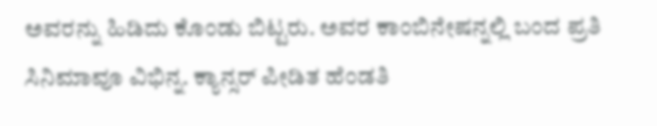ಅವರನ್ನು ಹಿಡಿದು ಕೊಂಡು ಬಿಟ್ಟರು. ಅವರ ಕಾಂಬಿನೇಷನ್ನಲ್ಲಿ ಬಂದ ಪ್ರತಿ ಸಿನಿಮಾವೂ ವಿಭಿನ್ನ. ಕ್ಯಾನ್ಸರ್ ಪೀಡಿತ ಹೆಂಡತಿ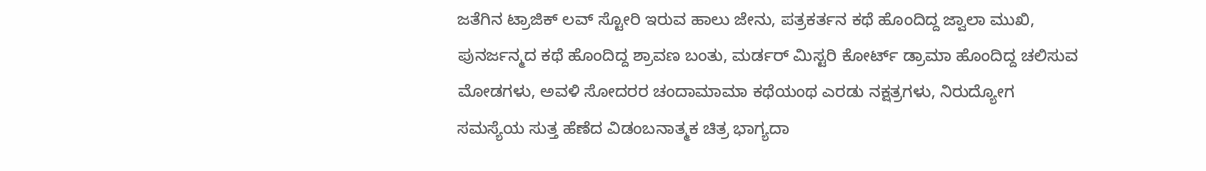ಜತೆಗಿನ ಟ್ರಾಜಿಕ್ ಲವ್ ಸ್ಟೋರಿ ಇರುವ ಹಾಲು ಜೇನು, ಪತ್ರಕರ್ತನ ಕಥೆ ಹೊಂದಿದ್ದ ಜ್ವಾಲಾ ಮುಖಿ, ಪುನರ್ಜನ್ಮದ ಕಥೆ ಹೊಂದಿದ್ದ ಶ್ರಾವಣ ಬಂತು, ಮರ್ಡರ್ ಮಿಸ್ಟರಿ ಕೋರ್ಟ್ ಡ್ರಾಮಾ ಹೊಂದಿದ್ದ ಚಲಿಸುವ ಮೋಡಗಳು, ಅವಳಿ ಸೋದರರ ಚಂದಾಮಾಮಾ ಕಥೆಯಂಥ ಎರಡು ನಕ್ಷತ್ರಗಳು, ನಿರುದ್ಯೋಗ ಸಮಸ್ಯೆಯ ಸುತ್ತ ಹೆಣೆದ ವಿಡಂಬನಾತ್ಮಕ ಚಿತ್ರ ಭಾಗ್ಯದಾ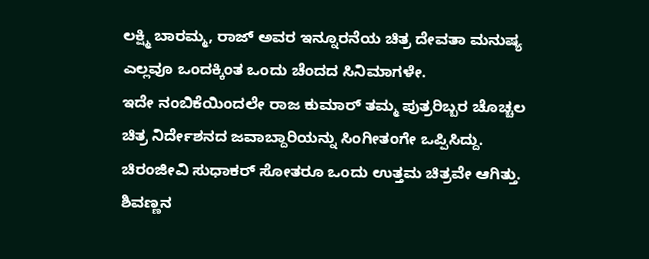ಲಕ್ಷ್ಮಿ ಬಾರಮ್ಮ, ರಾಜ್ ಅವರ ಇನ್ನೂರನೆಯ ಚಿತ್ರ ದೇವತಾ ಮನುಷ್ಯ ಎಲ್ಲವೂ ಒಂದಕ್ಕಿಂತ ಒಂದು ಚೆಂದದ ಸಿನಿಮಾಗಳೇ.
ಇದೇ ನಂಬಿಕೆಯಿಂದಲೇ ರಾಜ ಕುಮಾರ್ ತಮ್ಮ ಪುತ್ರರಿಬ್ಬರ ಚೊಚ್ಚಲ ಚಿತ್ರ ನಿರ್ದೇಶನದ ಜವಾಬ್ದಾರಿಯನ್ನು ಸಿಂಗೀತಂಗೇ ಒಪ್ಪಿಸಿದ್ದು. ಚಿರಂಜೀವಿ ಸುಧಾಕರ್ ಸೋತರೂ ಒಂದು ಉತ್ತಮ ಚಿತ್ರವೇ ಆಗಿತ್ತು. ಶಿವಣ್ಣನ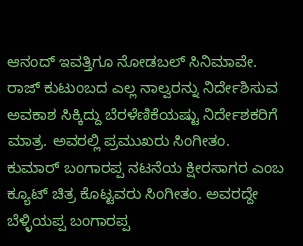ಆನಂದ್ ಇವತ್ತಿಗೂ ನೋಡಬಲ್ ಸಿನಿಮಾವೇ. ರಾಜ್ ಕುಟುಂಬದ ಎಲ್ಲ ನಾಲ್ವರನ್ನು ನಿರ್ದೇಶಿಸುವ ಅವಕಾಶ ಸಿಕ್ಕಿದ್ದು ಬೆರಳೆಣಿಕೆಯಷ್ಟು ನಿರ್ದೇಶಕರಿಗೆ ಮಾತ್ರ. ಅವರಲ್ಲಿ ಪ್ರಮುಖರು ಸಿಂಗೀತಂ.
ಕುಮಾರ್ ಬಂಗಾರಪ್ಪ ನಟನೆಯ ಕ್ಷೀರಸಾಗರ ಎಂಬ ಕ್ಯೂಟ್ ಚಿತ್ರ ಕೊಟ್ಟವರು ಸಿಂಗೀತಂ. ಅವರದ್ದೇ ಬೆಳ್ಳಿಯಪ್ಪ ಬಂಗಾರಪ್ಪ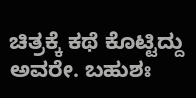ಚಿತ್ರಕ್ಕೆ ಕಥೆ ಕೊಟ್ಟಿದ್ದು ಅವರೇ. ಬಹುಶಃ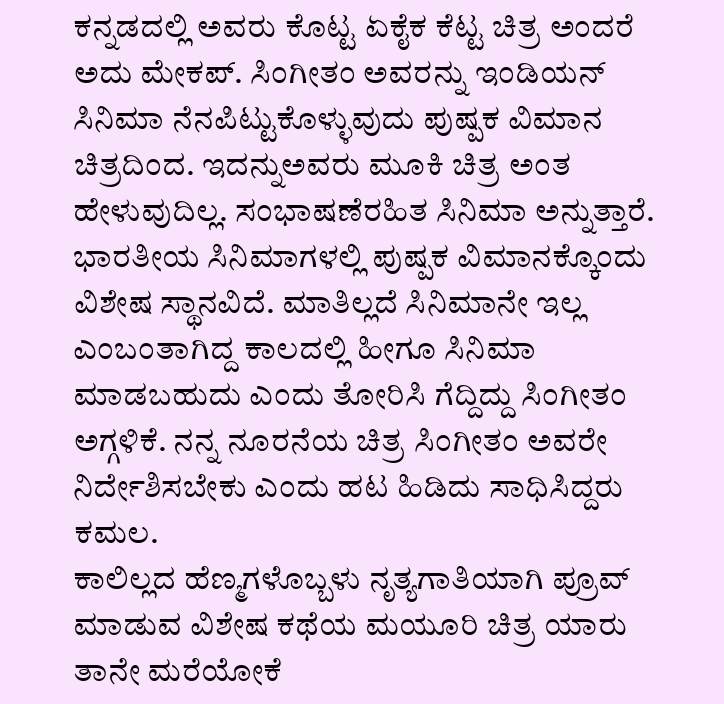ಕನ್ನಡದಲ್ಲಿ ಅವರು ಕೊಟ್ಟ ಏಕೈಕ ಕೆಟ್ಟ ಚಿತ್ರ ಅಂದರೆ ಅದು ಮೇಕಪ್. ಸಿಂಗೀತಂ ಅವರನ್ನು ಇಂಡಿಯನ್ ಸಿನಿಮಾ ನೆನಪಿಟ್ಟುಕೊಳ್ಳುವುದು ಪುಷ್ಪಕ ವಿಮಾನ ಚಿತ್ರದಿಂದ. ಇದನ್ನುಅವರು ಮೂಕಿ ಚಿತ್ರ ಅಂತ ಹೇಳುವುದಿಲ್ಲ. ಸಂಭಾಷಣೆರಹಿತ ಸಿನಿಮಾ ಅನ್ನುತ್ತಾರೆ. ಭಾರತೀಯ ಸಿನಿಮಾಗಳಲ್ಲಿ ಪುಷ್ಪಕ ವಿಮಾನಕ್ಕೊಂದು ವಿಶೇಷ ಸ್ಥಾನವಿದೆ. ಮಾತಿಲ್ಲದೆ ಸಿನಿಮಾನೇ ಇಲ್ಲ ಎಂಬಂತಾಗಿದ್ದ ಕಾಲದಲ್ಲಿ ಹೀಗೂ ಸಿನಿಮಾ ಮಾಡಬಹುದು ಎಂದು ತೋರಿಸಿ ಗೆದ್ದಿದ್ದು ಸಿಂಗೀತಂ ಅಗ್ಗಳಿಕೆ. ನನ್ನ ನೂರನೆಯ ಚಿತ್ರ ಸಿಂಗೀತಂ ಅವರೇ ನಿರ್ದೇಶಿಸಬೇಕು ಎಂದು ಹಟ ಹಿಡಿದು ಸಾಧಿಸಿದ್ದರು ಕಮಲ.
ಕಾಲಿಲ್ಲದ ಹೆಣ್ಮಗಳೊಬ್ಬಳು ನೃತ್ಯಗಾತಿಯಾಗಿ ಪ್ರೂವ್ ಮಾಡುವ ವಿಶೇಷ ಕಥೆಯ ಮಯೂರಿ ಚಿತ್ರ ಯಾರು ತಾನೇ ಮರೆಯೋಕೆ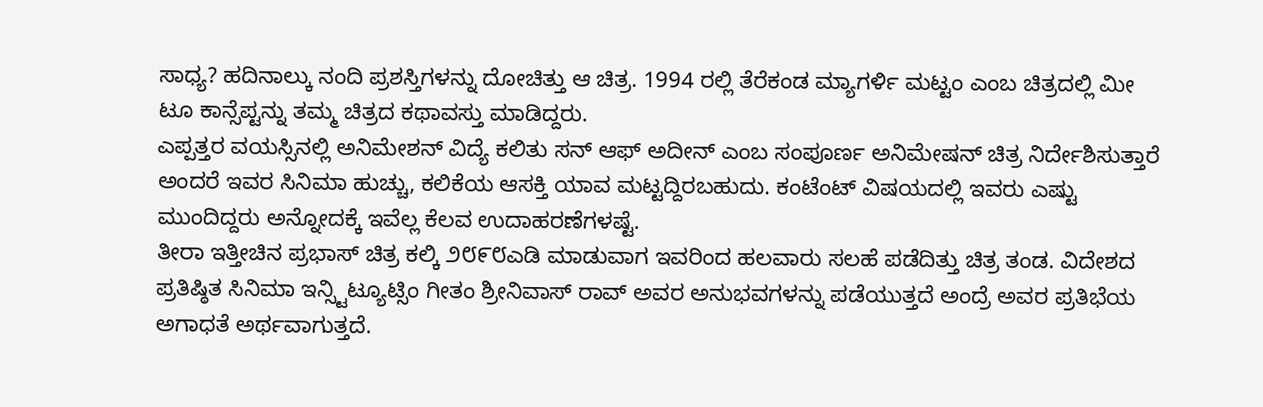ಸಾಧ್ಯ? ಹದಿನಾಲ್ಕು ನಂದಿ ಪ್ರಶಸ್ತಿಗಳನ್ನು ದೋಚಿತ್ತು ಆ ಚಿತ್ರ. 1994 ರಲ್ಲಿ ತೆರೆಕಂಡ ಮ್ಯಾಗರ್ಳಿ ಮಟ್ಟಂ ಎಂಬ ಚಿತ್ರದಲ್ಲಿ ಮೀ ಟೂ ಕಾನ್ಸೆಪ್ಟನ್ನು ತಮ್ಮ ಚಿತ್ರದ ಕಥಾವಸ್ತು ಮಾಡಿದ್ದರು.
ಎಪ್ಪತ್ತರ ವಯಸ್ಸಿನಲ್ಲಿ ಅನಿಮೇಶನ್ ವಿದ್ಯೆ ಕಲಿತು ಸನ್ ಆಫ್ ಅದೀನ್ ಎಂಬ ಸಂಪೂರ್ಣ ಅನಿಮೇಷನ್ ಚಿತ್ರ ನಿರ್ದೇಶಿಸುತ್ತಾರೆ ಅಂದರೆ ಇವರ ಸಿನಿಮಾ ಹುಚ್ಚು, ಕಲಿಕೆಯ ಆಸಕ್ತಿ ಯಾವ ಮಟ್ಟದ್ದಿರಬಹುದು. ಕಂಟೆಂಟ್ ವಿಷಯದಲ್ಲಿ ಇವರು ಎಷ್ಟು ಮುಂದಿದ್ದರು ಅನ್ನೋದಕ್ಕೆ ಇವೆಲ್ಲ ಕೆಲವ ಉದಾಹರಣೆಗಳಷ್ಟೆ.
ತೀರಾ ಇತ್ತೀಚಿನ ಪ್ರಭಾಸ್ ಚಿತ್ರ ಕಲ್ಕಿ ೨೮೯೮ಎಡಿ ಮಾಡುವಾಗ ಇವರಿಂದ ಹಲವಾರು ಸಲಹೆ ಪಡೆದಿತ್ತು ಚಿತ್ರ ತಂಡ. ವಿದೇಶದ ಪ್ರತಿಷ್ಠಿತ ಸಿನಿಮಾ ಇನ್ಸ್ಟಿಟ್ಯೂಟ್ಸಿಂ ಗೀತಂ ಶ್ರೀನಿವಾಸ್ ರಾವ್ ಅವರ ಅನುಭವಗಳನ್ನು ಪಡೆಯುತ್ತದೆ ಅಂದ್ರೆ ಅವರ ಪ್ರತಿಭೆಯ ಅಗಾಧತೆ ಅರ್ಥವಾಗುತ್ತದೆ.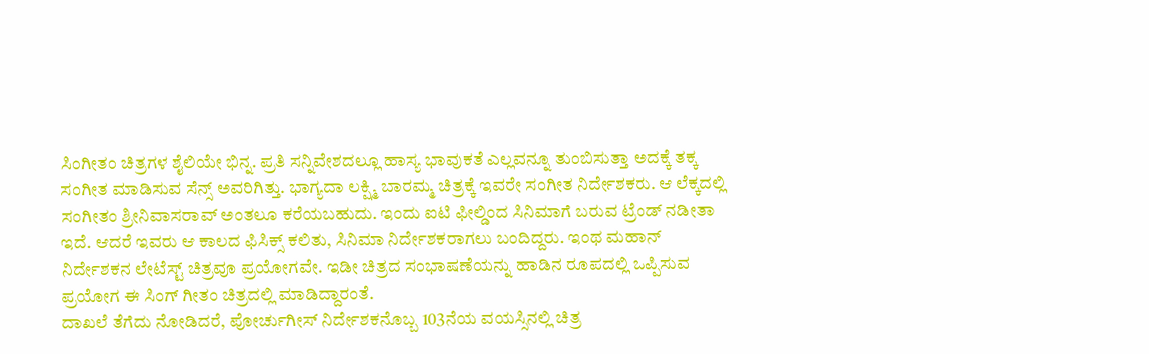ಸಿಂಗೀತಂ ಚಿತ್ರಗಳ ಶೈಲಿಯೇ ಭಿನ್ನ. ಪ್ರತಿ ಸನ್ನಿವೇಶದಲ್ಲೂ ಹಾಸ್ಯ ಭಾವುಕತೆ ಎಲ್ಲವನ್ನೂ ತುಂಬಿಸುತ್ತಾ ಅದಕ್ಕೆ ತಕ್ಕ ಸಂಗೀತ ಮಾಡಿಸುವ ಸೆನ್ಸ್ ಅವರಿಗಿತ್ತು. ಭಾಗ್ಯದಾ ಲಕ್ಷ್ಮಿ ಬಾರಮ್ಮ ಚಿತ್ರಕ್ಕೆ ಇವರೇ ಸಂಗೀತ ನಿರ್ದೇಶಕರು. ಆ ಲೆಕ್ಕದಲ್ಲಿ ಸಂಗೀತಂ ಶ್ರೀನಿವಾಸರಾವ್ ಅಂತಲೂ ಕರೆಯಬಹುದು. ಇಂದು ಐಟಿ ಫೀಲ್ಡಿಂದ ಸಿನಿಮಾಗೆ ಬರುವ ಟ್ರೆಂಡ್ ನಡೀತಾ ಇದೆ. ಆದರೆ ಇವರು ಆ ಕಾಲದ ಫಿಸಿಕ್ಸ್ ಕಲಿತು, ಸಿನಿಮಾ ನಿರ್ದೇಶಕರಾಗಲು ಬಂದಿದ್ದರು. ಇಂಥ ಮಹಾನ್ ನಿರ್ದೇಶಕನ ಲೇಟೆಸ್ಟ್ ಚಿತ್ರವೂ ಪ್ರಯೋಗವೇ. ಇಡೀ ಚಿತ್ರದ ಸಂಭಾಷಣೆಯನ್ನು ಹಾಡಿನ ರೂಪದಲ್ಲಿ ಒಪ್ಪಿಸುವ ಪ್ರಯೋಗ ಈ ಸಿಂಗ್ ಗೀತಂ ಚಿತ್ರದಲ್ಲಿ ಮಾಡಿದ್ದಾರಂತೆ.
ದಾಖಲೆ ತೆಗೆದು ನೋಡಿದರೆ, ಪೋರ್ಚುಗೀಸ್ ನಿರ್ದೇಶಕನೊಬ್ಬ 103ನೆಯ ವಯಸ್ಸಿನಲ್ಲಿ ಚಿತ್ರ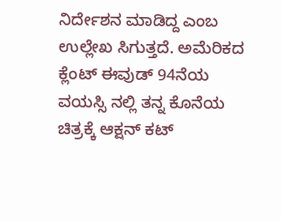ನಿರ್ದೇಶನ ಮಾಡಿದ್ದ ಎಂಬ ಉಲ್ಲೇಖ ಸಿಗುತ್ತದೆ. ಅಮೆರಿಕದ ಕ್ಲೆಂಟ್ ಈವುಡ್ 94ನೆಯ ವಯಸ್ಸಿ ನಲ್ಲಿ ತನ್ನ ಕೊನೆಯ ಚಿತ್ರಕ್ಕೆ ಆಕ್ಷನ್ ಕಟ್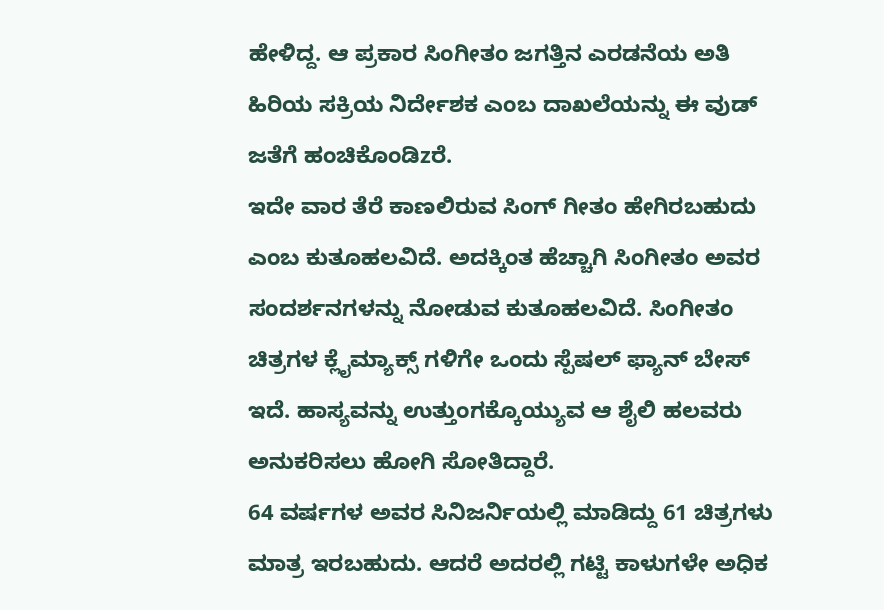ಹೇಳಿದ್ದ. ಆ ಪ್ರಕಾರ ಸಿಂಗೀತಂ ಜಗತ್ತಿನ ಎರಡನೆಯ ಅತಿ ಹಿರಿಯ ಸಕ್ರಿಯ ನಿರ್ದೇಶಕ ಎಂಬ ದಾಖಲೆಯನ್ನು ಈ ವುಡ್ ಜತೆಗೆ ಹಂಚಿಕೊಂಡಿzರೆ.
ಇದೇ ವಾರ ತೆರೆ ಕಾಣಲಿರುವ ಸಿಂಗ್ ಗೀತಂ ಹೇಗಿರಬಹುದು ಎಂಬ ಕುತೂಹಲವಿದೆ. ಅದಕ್ಕಿಂತ ಹೆಚ್ಚಾಗಿ ಸಿಂಗೀತಂ ಅವರ ಸಂದರ್ಶನಗಳನ್ನು ನೋಡುವ ಕುತೂಹಲವಿದೆ. ಸಿಂಗೀತಂ ಚಿತ್ರಗಳ ಕ್ಲೈಮ್ಯಾಕ್ಸ್ ಗಳಿಗೇ ಒಂದು ಸ್ಪೆಷಲ್ ಫ್ಯಾನ್ ಬೇಸ್ ಇದೆ. ಹಾಸ್ಯವನ್ನು ಉತ್ತುಂಗಕ್ಕೊಯ್ಯುವ ಆ ಶೈಲಿ ಹಲವರು ಅನುಕರಿಸಲು ಹೋಗಿ ಸೋತಿದ್ದಾರೆ.
64 ವರ್ಷಗಳ ಅವರ ಸಿನಿಜರ್ನಿಯಲ್ಲಿ ಮಾಡಿದ್ದು 61 ಚಿತ್ರಗಳು ಮಾತ್ರ ಇರಬಹುದು. ಆದರೆ ಅದರಲ್ಲಿ ಗಟ್ಟಿ ಕಾಳುಗಳೇ ಅಧಿಕ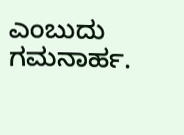ಎಂಬುದು ಗಮನಾರ್ಹ.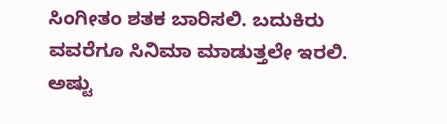ಸಿಂಗೀತಂ ಶತಕ ಬಾರಿಸಲಿ. ಬದುಕಿರು ವವರೆಗೂ ಸಿನಿಮಾ ಮಾಡುತ್ತಲೇ ಇರಲಿ. ಅಷ್ಟು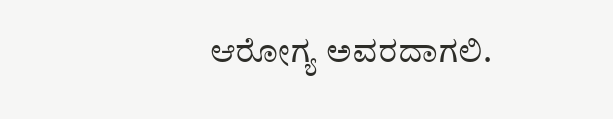ಆರೋಗ್ಯ ಅವರದಾಗಲಿ.